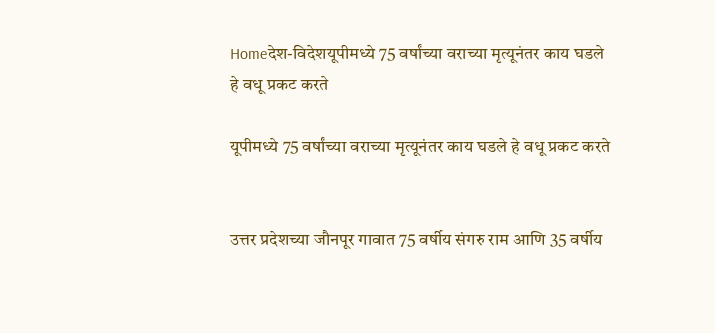Homeदेश-विदेशयूपीमध्ये 75 वर्षांच्या वराच्या मृत्यूनंतर काय घडले हे वधू प्रकट करते

यूपीमध्ये 75 वर्षांच्या वराच्या मृत्यूनंतर काय घडले हे वधू प्रकट करते


उत्तर प्रदेशच्या जौनपूर गावात 75 वर्षीय संगरु राम आणि 35 वर्षीय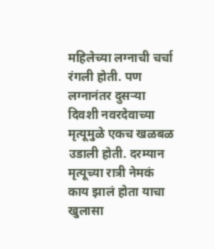महिलेच्या लग्नाची चर्चा रंगली होती. पण लग्नानंतर दुसऱ्या दिवशी नवरदेवाच्या मृत्यूमुळे एकच खळबळ उडाली होती. दरम्यान मृत्यूच्या रात्री नेमकं काय झालं होता याचा खुलासा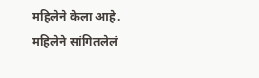महिलेने केला आहे. महिलेने सांगितलेलं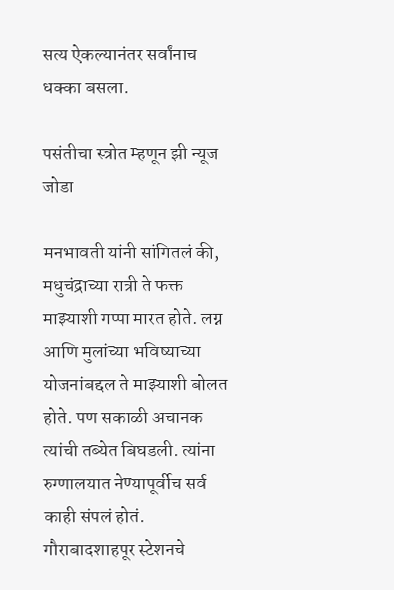सत्य ऐकल्यानंतर सर्वांनाच धक्का बसला.

पसंतीचा स्त्रोत म्हणून झी न्यूज जोडा

मनभावती यांनी सांगितलं की, मधुचंद्राच्या रात्री ते फक्त माझ्याशी गप्पा मारत होते. लग्न आणि मुलांच्या भविष्याच्या योजनांबद्दल ते माझ्याशी बोलत होते. पण सकाळी अचानक त्यांची तब्येत बिघडली. त्यांना रुग्णालयात नेण्यापूर्वीच सर्व काही संपलं होतं. गौराबादशाहपूर स्टेशनचे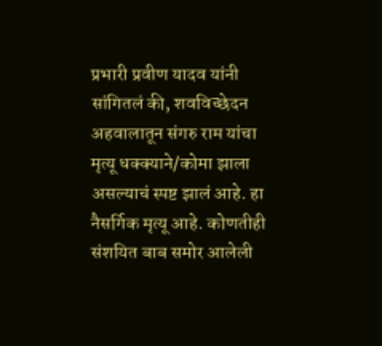प्रभारी प्रवीण यादव यांनी सांगितलं की, शवविच्छेदन अहवालातून संगरु राम यांचा मृत्यू धक्क्याने/कोमा झाला असल्याचं स्पष्ट झालं आहे. हा नैसर्गिक मृत्यू आहे. कोणतीही संशयित बाब समोर आलेली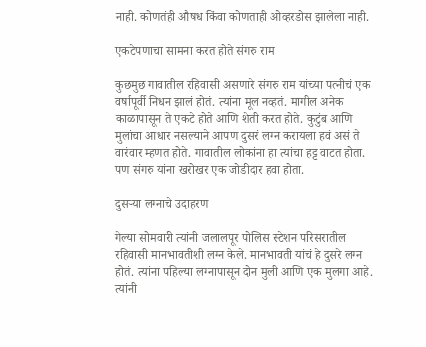नाही. कोणतंही औषध किंवा कोणताही ओव्हरडोस झालेला नाही.

एकटेपणाचा सामना करत होते संगरु राम

कुछमुछ गावातील रहिवासी असणारे संगरु राम यांच्या पत्नीचं एक वर्षापूर्वी निधन झालं होतं. त्यांना मूल नव्हतं. मागील अनेक काळापासून ते एकटे होते आणि शेती करत होते. कुटुंब आणि मुलांचा आधार नसल्याने आपण दुसरं लग्न करायला हवं असं ते वारंवार म्हणत होते. गावातील लोकांना हा त्यांचा हट्ट वाटत होता. पण संगरु यांना खरोखर एक जोडीदार हवा होता.

दुसर्‍या लग्नाचे उदाहरण

गेल्या सोमवारी त्यांनी जलालपूर पोलिस स्टेशन परिसरातील रहिवासी मानभावतीशी लग्न केले. मानभावती यांचं हे दुसरे लग्न होतं. त्यांना पहिल्या लग्नापासून दोन मुली आणि एक मुलगा आहे. त्यांनी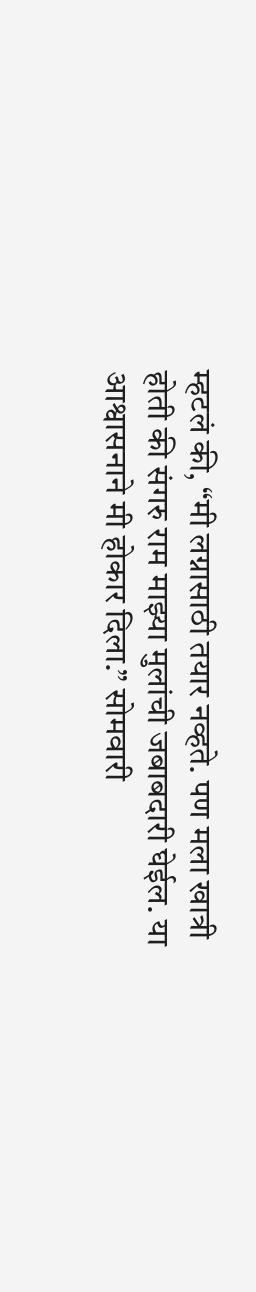म्हटलं की, “मी लग्नासाठी तयार नव्हते. पण मला खात्री होती की संगरु राम माझ्या मुलांची जबाबदारी घेईल. या आश्वासनाने मी होकार दिला.” सोमवारी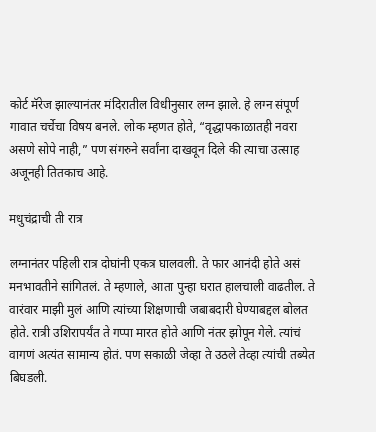कोर्ट मॅरेज झाल्यानंतर मंदिरातील विधीनुसार लग्न झाले. हे लग्न संपूर्ण गावात चर्चेचा विषय बनले. लोक म्हणत होते, “वृद्धापकाळातही नवरा असणे सोपे नाही,” पण संगरुने सर्वांना दाखवून दिले की त्याचा उत्साह अजूनही तितकाच आहे.

मधुचंद्राची ती रात्र

लग्नानंतर पहिली रात्र दोघांनी एकत्र घालवली. ते फार आनंदी होते असं मनभावतीने सांगितलं. ते म्हणाले, आता पुन्हा घरात हालचाली वाढतील. ते वारंवार माझी मुलं आणि त्यांच्या शिक्षणाची जबाबदारी घेण्याबद्दल बोलत होते. रात्री उशिरापर्यंत ते गप्पा मारत होते आणि नंतर झोपून गेले. त्यांचं वागणं अत्यंत सामान्य होतं. पण सकाळी जेव्हा ते उठले तेव्हा त्यांची तब्येत बिघडली.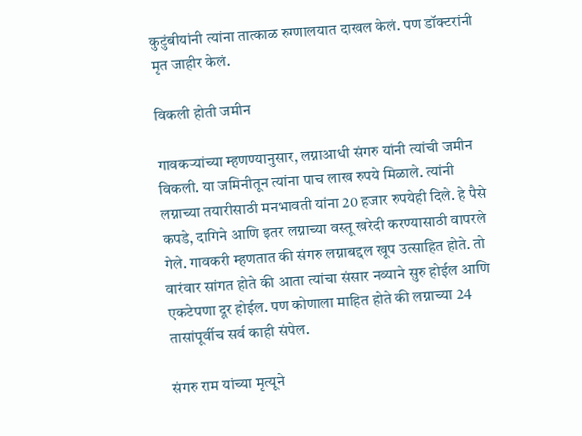कुटुंबीयांनी त्यांना तात्काळ रुग्णालयात दाखल केलं. पण डॉक्टरांनी मृत जाहीर केलं.

विकली होती जमीन

गावकऱ्यांच्या म्हणण्यानुसार, लग्नाआधी संगरु यांनी त्यांची जमीन विकली. या जमिनीतून त्यांना पाच लाख रुपये मिळाले. त्यांनी लग्नाच्या तयारीसाठी मनभावती यांना 20 हजार रुपयेही दिले. हे पैसे कपडे, दागिने आणि इतर लग्नाच्या वस्तू खरेदी करण्यासाठी वापरले गेले. गावकरी म्हणतात की संगरु लग्नाबद्दल खूप उत्साहित होते. तो वारंवार सांगत होते की आता त्यांचा संसार नव्याने सुरु होईल आणि एकटेपणा दूर होईल. पण कोणाला माहित होते की लग्नाच्या 24 तासांपूर्वीच सर्व काही संपेल.

संगरु राम यांच्या मृत्यूने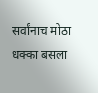सर्वांनाच मोठा धक्का बसला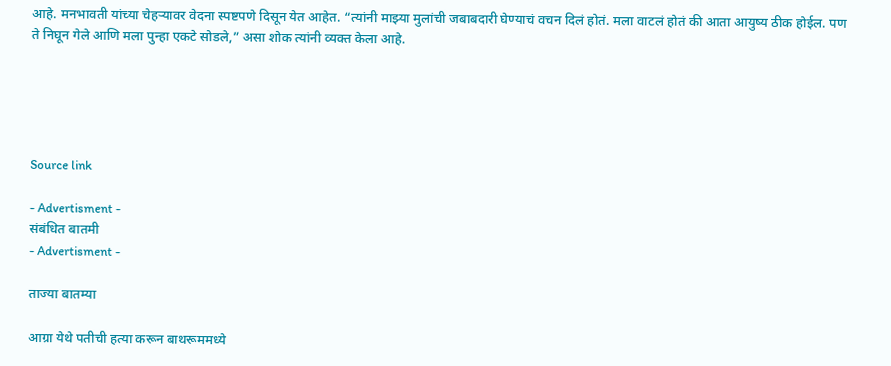आहे. मनभावती यांच्या चेहऱ्यावर वेदना स्पष्टपणे दिसून येत आहेत. “त्यांनी माझ्या मुलांची जबाबदारी घेण्याचं वचन दिलं होतं. मला वाटलं होतं की आता आयुष्य ठीक होईल. पण ते निघून गेले आणि मला पुन्हा एकटे सोडले,” असा शोक त्यांनी व्यक्त केला आहे.





Source link

- Advertisment -
संबंधित बातमी
- Advertisment -

ताज्या बातम्या

आग्रा येथे पतीची हत्या करून बाथरूममध्ये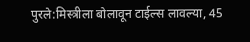पुरले:मिस्त्रीला बोलावून टाईल्स लावल्या, 45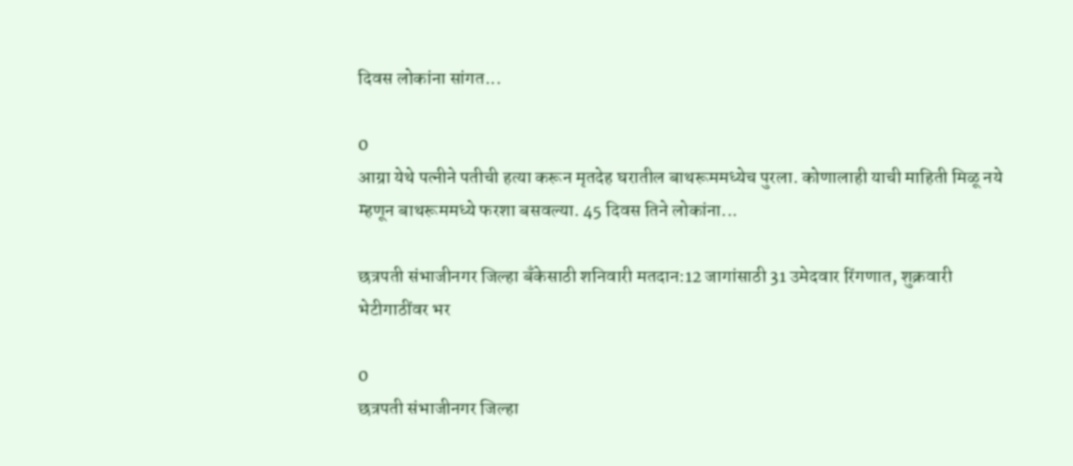दिवस लोकांना सांगत...

0
आग्रा येथे पत्नीने पतीची हत्या करून मृतदेह घरातील बाथरूममध्येच पुरला. कोणालाही याची माहिती मिळू नये म्हणून बाथरूममध्ये फरशा बसवल्या. 45 दिवस तिने लोकांना...

छत्रपती संभाजीनगर जिल्हा बँकेसाठी शनिवारी मतदान:12 जागांसाठी 31 उमेदवार रिंगणात, शुक्रवारी भेटीगाठींवर भर

0
छत्रपती संभाजीनगर जिल्हा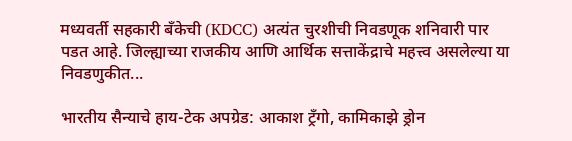मध्यवर्ती सहकारी बँकेची (KDCC) अत्यंत चुरशीची निवडणूक शनिवारी पार पडत आहे. जिल्ह्याच्या राजकीय आणि आर्थिक सत्ताकेंद्राचे महत्त्व असलेल्या या निवडणुकीत...

भारतीय सैन्याचे हाय-टेक अपग्रेड: आकाश ट्रँगो, कामिकाझे ड्रोन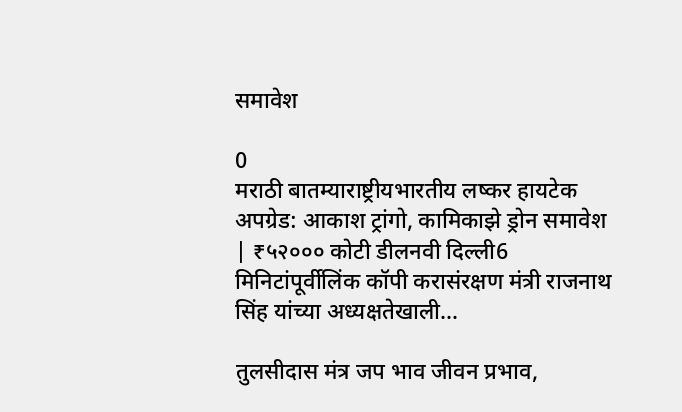समावेश

0
मराठी बातम्याराष्ट्रीयभारतीय लष्कर हायटेक अपग्रेड: आकाश ट्रांगो, कामिकाझे ड्रोन समावेश | ₹५२००० कोटी डीलनवी दिल्ली6 मिनिटांपूर्वीलिंक कॉपी करासंरक्षण मंत्री राजनाथ सिंह यांच्या अध्यक्षतेखाली...

तुलसीदास मंत्र जप भाव जीवन प्रभाव,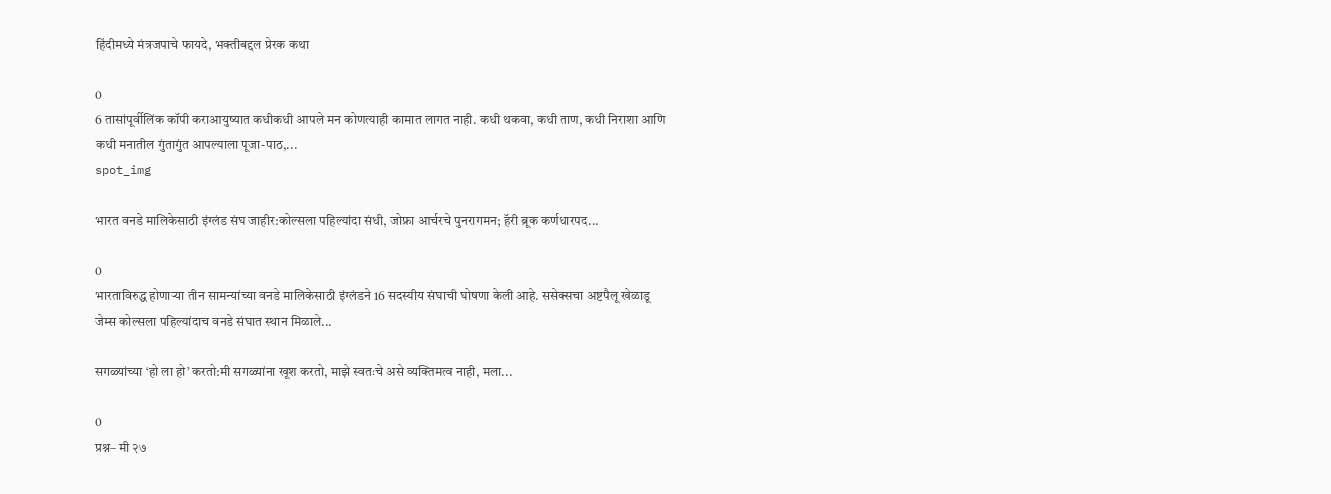हिंदीमध्ये मंत्रजपाचे फायदे, भक्तीबद्दल प्रेरक कथा

0
6 तासांपूर्वीलिंक कॉपी कराआयुष्यात कधीकधी आपले मन कोणत्याही कामात लागत नाही. कधी थकवा, कधी ताण, कधी निराशा आणि कधी मनातील गुंतागुंत आपल्याला पूजा-पाठ,...
spot_img

भारत वनडे मालिकेसाठी इंग्लंड संघ जाहीर:कोल्सला पहिल्यांदा संधी, जोफ्रा आर्चरचे पुनरागमन; हॅरी ब्रूक कर्णधारपद...

0
भारताविरुद्ध होणाऱ्या तीन सामन्यांच्या वनडे मालिकेसाठी इंग्लंडने 16 सदस्यीय संघाची घोषणा केली आहे. ससेक्सचा अष्टपैलू खेळाडू जेम्स कोल्सला पहिल्यांदाच वनडे संघात स्थान मिळाले...

सगळ्यांच्या ‘हो ला हो’ करतो:मी सगळ्यांना खूश करतो, माझे स्वतःचे असे व्यक्तिमत्व नाही, मला...

0
प्रश्न– मी २७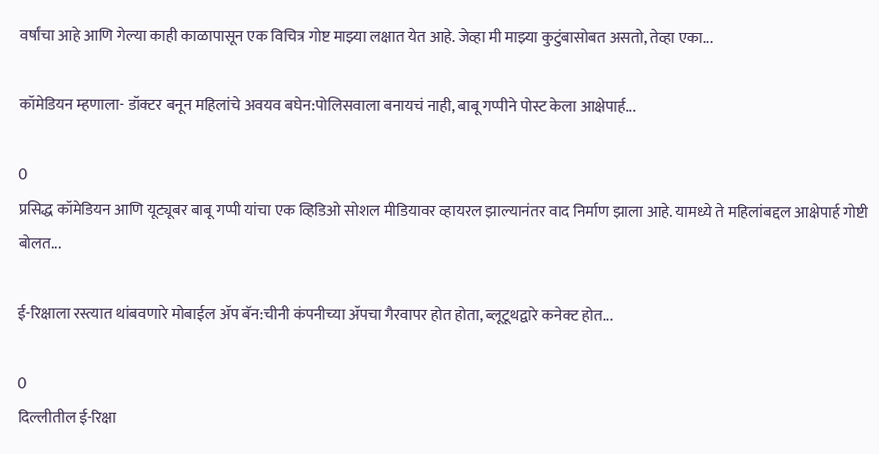वर्षांचा आहे आणि गेल्या काही काळापासून एक विचित्र गोष्ट माझ्या लक्षात येत आहे. जेव्हा मी माझ्या कुटुंबासोबत असतो, तेव्हा एका...

कॉमेडियन म्हणाला- डॉक्टर बनून महिलांचे अवयव बघेन:पोलिसवाला बनायचं नाही, बाबू गप्पीने पोस्ट केला आक्षेपार्ह...

0
प्रसिद्ध कॉमेडियन आणि यूट्यूबर बाबू गप्पी यांचा एक व्हिडिओ सोशल मीडियावर व्हायरल झाल्यानंतर वाद निर्माण झाला आहे. यामध्ये ते महिलांबद्दल आक्षेपार्ह गोष्टी बोलत...

ई-रिक्षाला रस्त्यात थांबवणारे मोबाईल ॲप बॅन:चीनी कंपनीच्या ॲपचा गैरवापर होत होता, ब्लूटूथद्वारे कनेक्ट होत...

0
दिल्लीतील ई-रिक्षा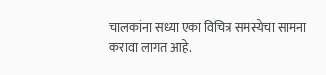चालकांना सध्या एका विचित्र समस्येचा सामना करावा लागत आहे.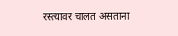रस्त्यावर चालत असताना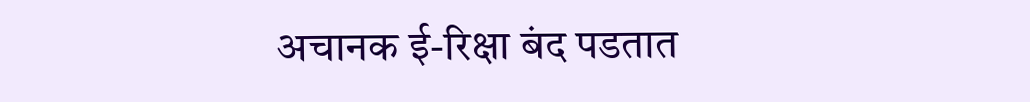अचानक ई-रिक्षा बंद पडतात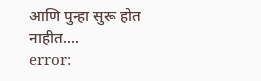आणि पुन्हा सुरू होत नाहीत....
error: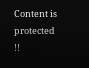Content is protected !!